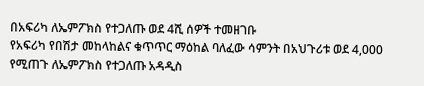በአፍሪካ ለኤምፖክስ የተጋለጡ ወደ 4ሺ ሰዎች ተመዘገቡ
የአፍሪካ የበሽታ መከላከልና ቁጥጥር ማዕከል ባለፈው ሳምንት በአህጉሪቱ ወደ 4,000 የሚጠጉ ለኤምፖክስ የተጋለጡ አዳዲስ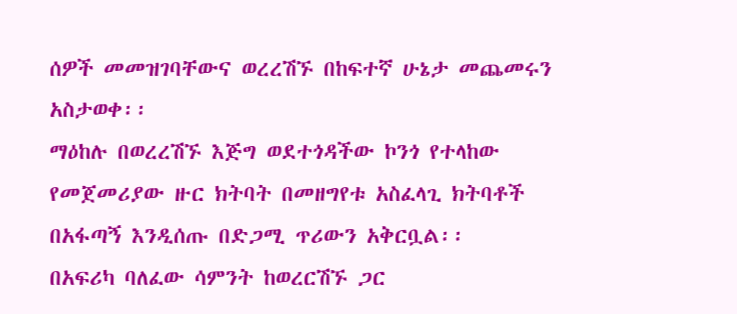ሰዎች መመዝገባቸውና ወረረሽኙ በከፍተኛ ሁኔታ መጨመሩን አስታወቀ፡፡
ማዕከሉ በወረረሽኙ እጅግ ወደተጎዳችው ኮንጎ የተላከው የመጀመሪያው ዙር ክትባት በመዘግየቱ አስፈላጊ ክትባቶች በአፋጣኝ እንዲሰጡ በድጋሚ ጥሪውን አቅርቧል፡፡
በአፍሪካ ባለፈው ሳምንት ከወረርሽኙ ጋር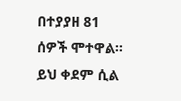በተያያዘ 81 ሰዎች ሞተዋል፡፡ ይህ ቀደም ሲል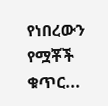የነበረውን የሟቾች ቁጥር...